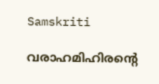Samskriti

വരാഹമിഹിരന്റെ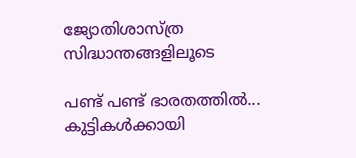ജ്യോതിശാസ്ത്ര സിദ്ധാന്തങ്ങളിലൂടെ

പണ്ട് പണ്ട് ഭാരതത്തില്‍... കുട്ടികള്‍ക്കായി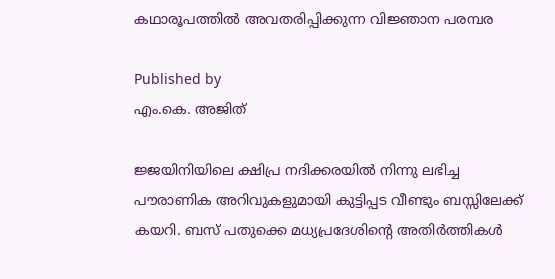കഥാരൂപത്തില്‍ അവതരിപ്പിക്കുന്ന വിജ്ഞാന പരമ്പര

Published by
എം.കെ. അജിത്

ജ്ജയിനിയിലെ ക്ഷിപ്ര നദിക്കരയില്‍ നിന്നു ലഭിച്ച പൗരാണിക അറിവുകളുമായി കുട്ടിപ്പട വീണ്ടും ബസ്സിലേക്ക് കയറി. ബസ് പതുക്കെ മധ്യപ്രദേശിന്റെ അതിര്‍ത്തികള്‍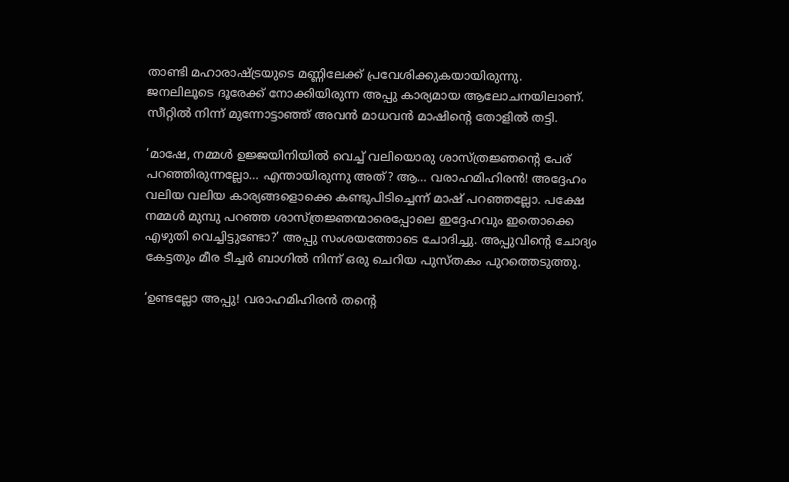താണ്ടി മഹാരാഷ്‌ട്രയുടെ മണ്ണിലേക്ക് പ്രവേശിക്കുകയായിരുന്നു.
ജനലിലൂടെ ദൂരേക്ക് നോക്കിയിരുന്ന അപ്പു കാര്യമായ ആലോചനയിലാണ്. സീറ്റില്‍ നിന്ന് മുന്നോട്ടാഞ്ഞ് അവന്‍ മാധവന്‍ മാഷിന്റെ തോളില്‍ തട്ടി.

‘മാഷേ, നമ്മള്‍ ഉജ്ജയിനിയില്‍ വെച്ച് വലിയൊരു ശാസ്ത്രജ്ഞന്റെ പേര് പറഞ്ഞിരുന്നല്ലോ… എന്തായിരുന്നു അത്? ആ… വരാഹമിഹിരന്‍! അദ്ദേഹം വലിയ വലിയ കാര്യങ്ങളൊക്കെ കണ്ടുപിടിച്ചെന്ന് മാഷ് പറഞ്ഞല്ലോ. പക്ഷേ നമ്മള്‍ മുമ്പു പറഞ്ഞ ശാസ്ത്രജ്ഞന്മാരെപ്പോലെ ഇദ്ദേഹവും ഇതൊക്കെ എഴുതി വെച്ചിട്ടുണ്ടോ?’ അപ്പു സംശയത്തോടെ ചോദിച്ചു. അപ്പുവിന്റെ ചോദ്യം കേട്ടതും മീര ടീച്ചര്‍ ബാഗില്‍ നിന്ന് ഒരു ചെറിയ പുസ്തകം പുറത്തെടുത്തു.

‘ഉണ്ടല്ലോ അപ്പു! വരാഹമിഹിരന്‍ തന്റെ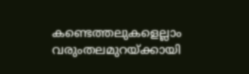കണ്ടെത്തലുകളെല്ലാം വരുംതലമുറയ്‌ക്കായി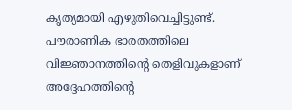കൃത്യമായി എഴുതിവെച്ചിട്ടുണ്ട്. പൗരാണിക ഭാരതത്തിലെ വിജ്ഞാനത്തിന്റെ തെളിവുകളാണ് അദ്ദേഹത്തിന്റെ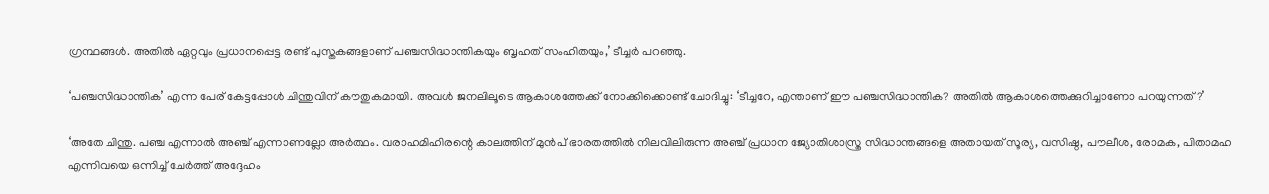ഗ്രന്ഥങ്ങള്‍. അതില്‍ ഏറ്റവും പ്രധാനപ്പെട്ട രണ്ട് പുസ്തകങ്ങളാണ് പഞ്ചസിദ്ധാന്തികയും ബൃഹത് സംഹിതയും,’ ടീച്ചര്‍ പറഞ്ഞു.

‘പഞ്ചസിദ്ധാന്തിക’ എന്ന പേര് കേട്ടപ്പോള്‍ ചിന്തുവിന് കൗതുകമായി. അവള്‍ ജനലിലൂടെ ആകാശത്തേക്ക് നോക്കിക്കൊണ്ട് ചോദിച്ചു: ‘ടീച്ചറേ, എന്താണ് ഈ പഞ്ചസിദ്ധാന്തിക? അതില്‍ ആകാശത്തെക്കുറിച്ചാണോ പറയുന്നത്?’

‘അതേ ചിന്തു. പഞ്ച എന്നാല്‍ അഞ്ച് എന്നാണല്ലോ അര്‍ത്ഥം. വരാഹമിഹിരന്റെ കാലത്തിന് മുന്‍പ് ഭാരതത്തില്‍ നിലവിലിരുന്ന അഞ്ച് പ്രധാന ജ്യോതിശാസ്ത്ര സിദ്ധാന്തങ്ങളെ അതായത് സൂര്യ, വസിഷ്ഠ, പൗലീശ, രോമക, പിതാമഹ എന്നിവയെ ഒന്നിച്ച് ചേര്‍ത്ത് അദ്ദേഹം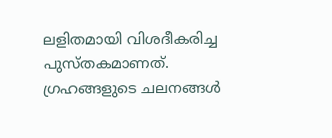ലളിതമായി വിശദീകരിച്ച പുസ്തകമാണത്. ഗ്രഹങ്ങളുടെ ചലനങ്ങള്‍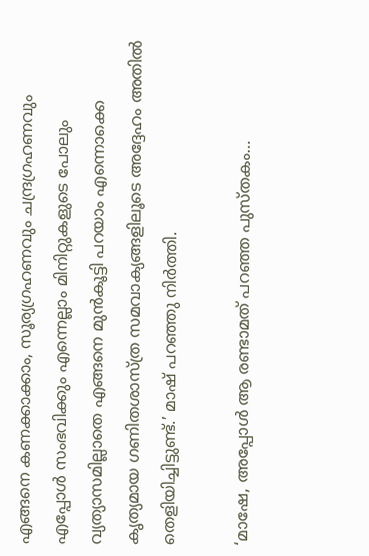എങ്ങനെ കണക്കാക്കാം, സൂര്യഗ്രഹണവും ചന്ദ്രഗ്രഹണവും എപ്പോള്‍ സംഭവിക്കും എന്നെല്ലാം മിനിറ്റുകളുടെ പോലും വ്യത്യാസമില്ലാതെ എങ്ങനെ മുന്‍കൂട്ടി പറയാം എന്നൊക്കെ കൃത്യമായ ഗണിതശാസ്ത്ര സമവാക്യങ്ങളിലൂടെ അദ്ദേഹം അതില്‍ തെളിയിച്ചിട്ടുണ്ട്.’ മാഷ് പറഞ്ഞു നിര്‍ത്തി.

‘മാഷേ, അപ്പോള്‍ ആ രണ്ടാമത് പറഞ്ഞ പുസ്തകം…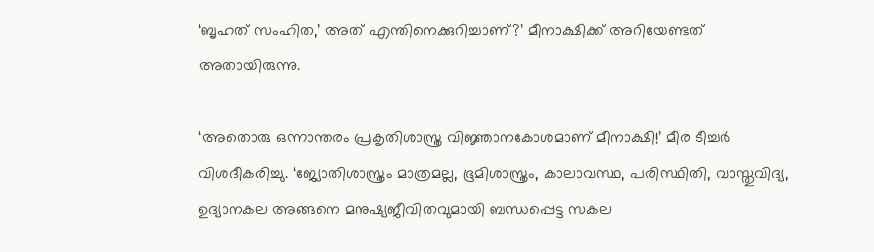‘ബൃഹത് സംഹിത,’ അത് എന്തിനെക്കുറിച്ചാണ്?’ മീനാക്ഷിക്ക് അറിയേണ്ടത് അതായിരുന്നു.

‘അതൊരു ഒന്നാന്തരം പ്രകൃതിശാസ്ത്ര വിജ്ഞാനകോശമാണ് മീനാക്ഷി!’ മീര ടീച്ചര്‍ വിശദീകരിച്ചു. ‘ജ്യോതിശാസ്ത്രം മാത്രമല്ല, ഭൂമിശാസ്ത്രം, കാലാവസ്ഥ, പരിസ്ഥിതി, വാസ്തുവിദ്യ, ഉദ്യാനകല അങ്ങനെ മനുഷ്യജീവിതവുമായി ബന്ധപ്പെട്ട സകല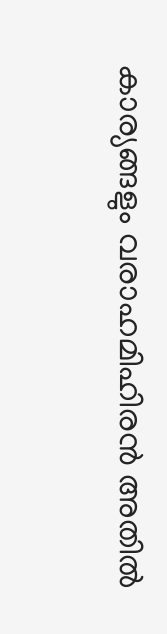കാര്യങ്ങളും വരാഹമിഹിരന്‍ അതില്‍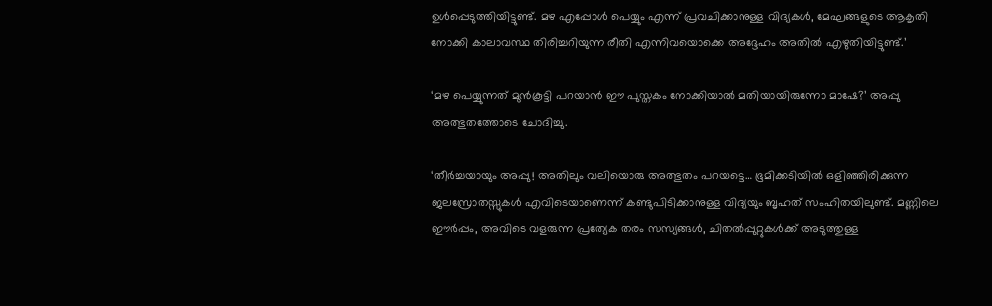ഉള്‍പ്പെടുത്തിയിട്ടുണ്ട്. മഴ എപ്പോള്‍ പെയ്യും എന്ന് പ്രവചിക്കാനുള്ള വിദ്യകള്‍, മേഘങ്ങളുടെ ആകൃതി നോക്കി കാലാവസ്ഥ തിരിച്ചറിയുന്ന രീതി എന്നിവയൊക്കെ അദ്ദേഹം അതില്‍ എഴുതിയിട്ടുണ്ട്.’

‘മഴ പെയ്യുന്നത് മുന്‍കൂട്ടി പറയാന്‍ ഈ പുസ്തകം നോക്കിയാല്‍ മതിയായിരുന്നോ മാഷേ?’ അപ്പു അത്ഭുതത്തോടെ ചോദിച്ചു.

‘തീര്‍ച്ചയായും അപ്പു! അതിലും വലിയൊരു അത്ഭുതം പറയട്ടെ… ഭൂമിക്കടിയില്‍ ഒളിഞ്ഞിരിക്കുന്ന ജലസ്രോതസ്സുകള്‍ എവിടെയാണെന്ന് കണ്ടുപിടിക്കാനുള്ള വിദ്യയും ബൃഹത് സംഹിതയിലുണ്ട്. മണ്ണിലെ ഈര്‍പ്പം, അവിടെ വളരുന്ന പ്രത്യേക തരം സസ്യങ്ങള്‍, ചിതല്‍പ്പുറ്റുകള്‍ക്ക് അടുത്തുള്ള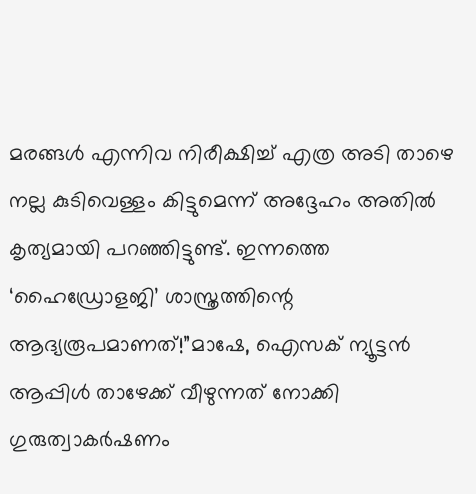മരങ്ങള്‍ എന്നിവ നിരീക്ഷിച്ച് എത്ര അടി താഴെ നല്ല കുടിവെള്ളം കിട്ടുമെന്ന് അദ്ദേഹം അതില്‍ കൃത്യമായി പറഞ്ഞിട്ടുണ്ട്. ഇന്നത്തെ ‘ഹൈഡ്രോളജി’ ശാസ്ത്രത്തിന്റെ ആദ്യരൂപമാണത്!”മാഷേ, ഐസക് ന്യൂട്ടന്‍ ആപ്പിള്‍ താഴേക്ക് വീഴുന്നത് നോക്കി ഗുരുത്വാകര്‍ഷണം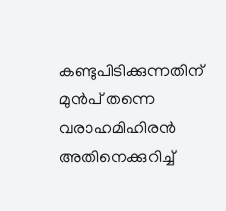കണ്ടുപിടിക്കുന്നതിന് മുന്‍പ് തന്നെ വരാഹമിഹിരന്‍ അതിനെക്കുറിച്ച്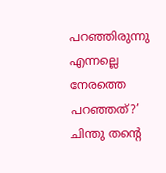പറഞ്ഞിരുന്നു എന്നല്ലെ നേരത്തെ പറഞ്ഞത്?’ ചിന്തു തന്റെ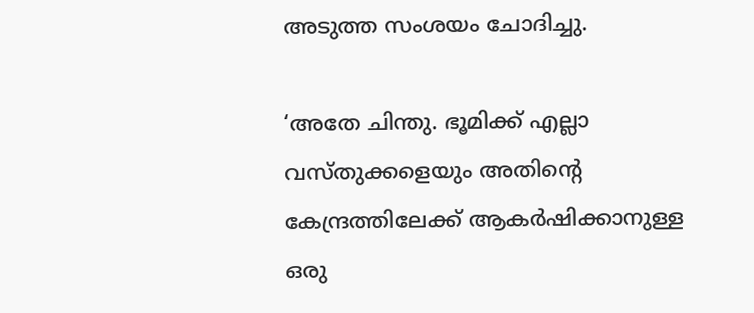അടുത്ത സംശയം ചോദിച്ചു.

‘അതേ ചിന്തു. ഭൂമിക്ക് എല്ലാ വസ്തുക്കളെയും അതിന്റെ കേന്ദ്രത്തിലേക്ക് ആകര്‍ഷിക്കാനുള്ള ഒരു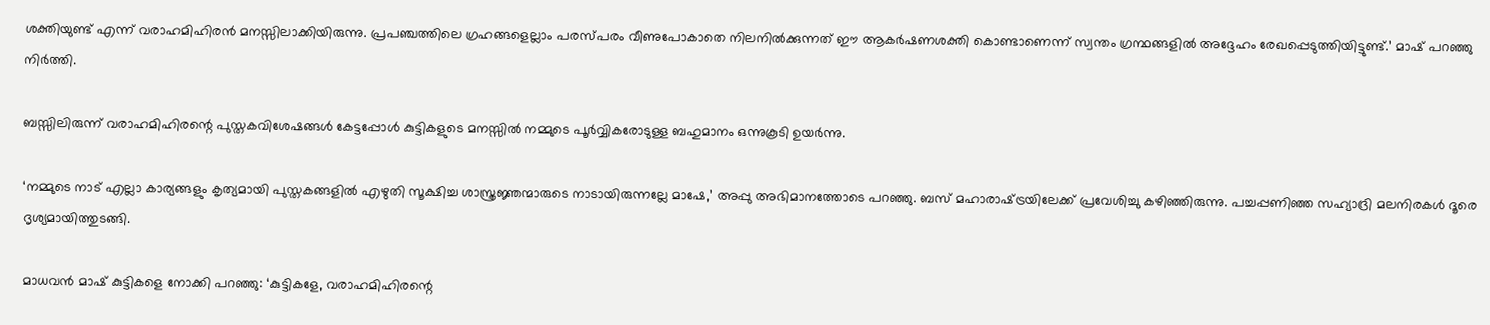ശക്തിയുണ്ട് എന്ന് വരാഹമിഹിരന്‍ മനസ്സിലാക്കിയിരുന്നു. പ്രപഞ്ചത്തിലെ ഗ്രഹങ്ങളെല്ലാം പരസ്പരം വീണുപോകാതെ നിലനില്‍ക്കുന്നത് ഈ ആകര്‍ഷണശക്തി കൊണ്ടാണെന്ന് സ്വന്തം ഗ്രന്ഥങ്ങളില്‍ അദ്ദേഹം രേഖപ്പെടുത്തിയിട്ടുണ്ട്.’ മാഷ് പറഞ്ഞു നിര്‍ത്തി.

ബസ്സിലിരുന്ന് വരാഹമിഹിരന്റെ പുസ്തകവിശേഷങ്ങള്‍ കേട്ടപ്പോള്‍ കുട്ടികളുടെ മനസ്സില്‍ നമ്മുടെ പൂര്‍വ്വികരോടുള്ള ബഹുമാനം ഒന്നുകൂടി ഉയര്‍ന്നു.

‘നമ്മുടെ നാട് എല്ലാ കാര്യങ്ങളും കൃത്യമായി പുസ്തകങ്ങളില്‍ എഴുതി സൂക്ഷിച്ച ശാസ്ത്രജ്ഞന്മാരുടെ നാടായിരുന്നല്ലേ മാഷേ,’ അപ്പു അഭിമാനത്തോടെ പറഞ്ഞു. ബസ് മഹാരാഷ്‌ട്രയിലേക്ക് പ്രവേശിച്ചു കഴിഞ്ഞിരുന്നു. പച്ചപ്പണിഞ്ഞ സഹ്യാദ്രി മലനിരകള്‍ ദൂരെ ദൃശ്യമായിത്തുടങ്ങി.

മാധവന്‍ മാഷ് കുട്ടികളെ നോക്കി പറഞ്ഞു: ‘കുട്ടികളേ, വരാഹമിഹിരന്റെ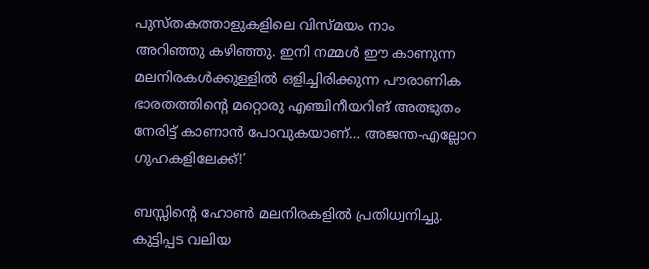പുസ്തകത്താളുകളിലെ വിസ്മയം നാം
അറിഞ്ഞു കഴിഞ്ഞു. ഇനി നമ്മള്‍ ഈ കാണുന്ന മലനിരകള്‍ക്കുള്ളില്‍ ഒളിച്ചിരിക്കുന്ന പൗരാണിക ഭാരതത്തിന്റെ മറ്റൊരു എഞ്ചിനീയറിങ് അത്ഭുതം നേരിട്ട് കാണാന്‍ പോവുകയാണ്… അജന്ത-എല്ലോറ ഗുഹകളിലേക്ക്!’

ബസ്സിന്റെ ഹോണ്‍ മലനിരകളില്‍ പ്രതിധ്വനിച്ചു. കുട്ടിപ്പട വലിയ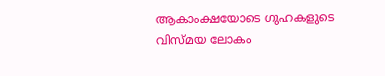ആകാംക്ഷയോടെ ഗുഹകളുടെ വിസ്മയ ലോകം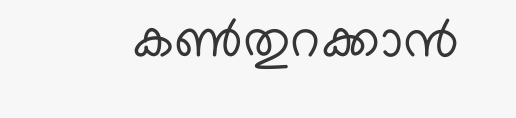കണ്‍തുറക്കാന്‍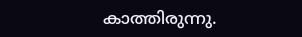കാത്തിരുന്നു.